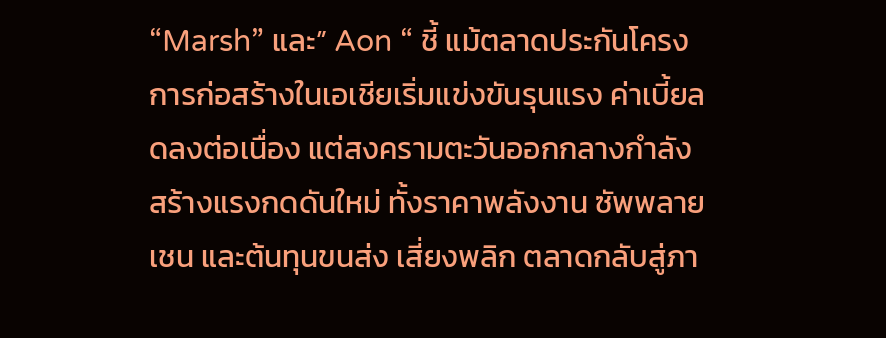“Marsh” และ” Aon “ ชี้ แม้ตลาดประกันโครงการก่อสร้างในเอเชียเริ่มแข่งขันรุนแรง ค่าเบี้ยลดลงต่อเนื่อง แต่สงครามตะวันออกกลางกำลังสร้างแรงกดดันใหม่ ทั้งราคาพลังงาน ซัพพลายเชน และต้นทุนขนส่ง เสี่ยงพลิก ตลาดกลับสู่ภา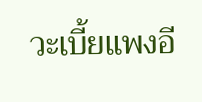วะเบี้ยแพงอี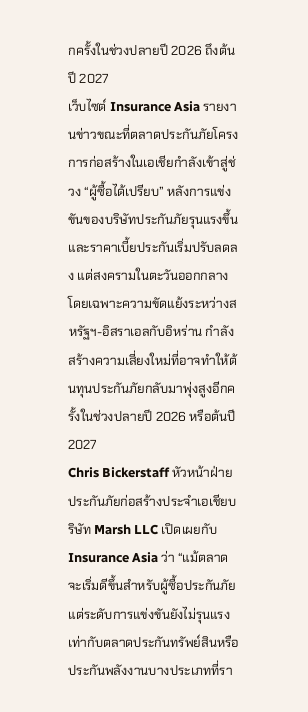กครั้งในช่วงปลายปี 2026 ถึงต้นปี 2027
เว็บไซต์ Insurance Asia รายงานข่าวขณะที่ตลาดประกันภัยโครงการก่อสร้างในเอเชียกำลังเข้าสู่ช่วง “ผู้ซื้อได้เปรียบ” หลังการแข่งขันของบริษัทประกันภัยรุนแรงขึ้นและราคาเบี้ยประกันเริ่มปรับลดลง แต่สงครามในตะวันออกกลาง โดยเฉพาะความขัดแย้งระหว่างสหรัฐฯ-อิสราเอลกับอิหร่าน กำลังสร้างความเสี่ยงใหม่ที่อาจทำให้ต้นทุนประกันภัยกลับมาพุ่งสูงอีกครั้งในช่วงปลายปี 2026 หรือต้นปี 2027
Chris Bickerstaff หัวหน้าฝ่ายประกันภัยก่อสร้างประจำเอเชียบริษัท Marsh LLC เปิดเผยกับ Insurance Asia ว่า “แม้ตลาดจะเริ่มดีขึ้นสำหรับผู้ซื้อประกันภัย แต่ระดับการแข่งขันยังไม่รุนแรงเท่ากับตลาดประกันทรัพย์สินหรือประกันพลังงานบางประเภทที่รา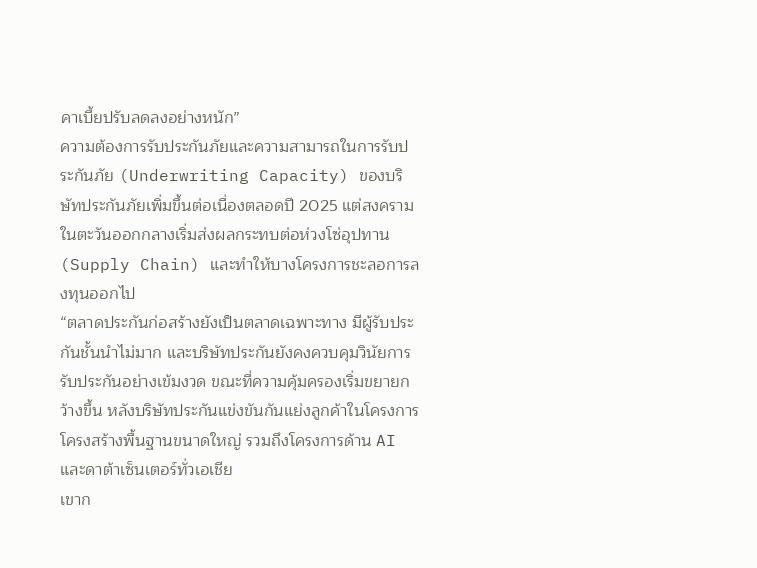คาเบี้ยปรับลดลงอย่างหนัก”
ความต้องการรับประกันภัยและความสามารถในการรับประกันภัย (Underwriting Capacity) ของบริษัทประกันภัยเพิ่มขึ้นต่อเนื่องตลอดปี 2025 แต่สงครามในตะวันออกกลางเริ่มส่งผลกระทบต่อห่วงโซ่อุปทาน (Supply Chain) และทำให้บางโครงการชะลอการลงทุนออกไป
“ตลาดประกันก่อสร้างยังเป็นตลาดเฉพาะทาง มีผู้รับประกันชั้นนำไม่มาก และบริษัทประกันยังคงควบคุมวินัยการรับประกันอย่างเข้มงวด ขณะที่ความคุ้มครองเริ่มขยายกว้างขึ้น หลังบริษัทประกันแข่งขันกันแย่งลูกค้าในโครงการโครงสร้างพื้นฐานขนาดใหญ่ รวมถึงโครงการด้าน AI และดาต้าเซ็นเตอร์ทั่วเอเชีย
เขาก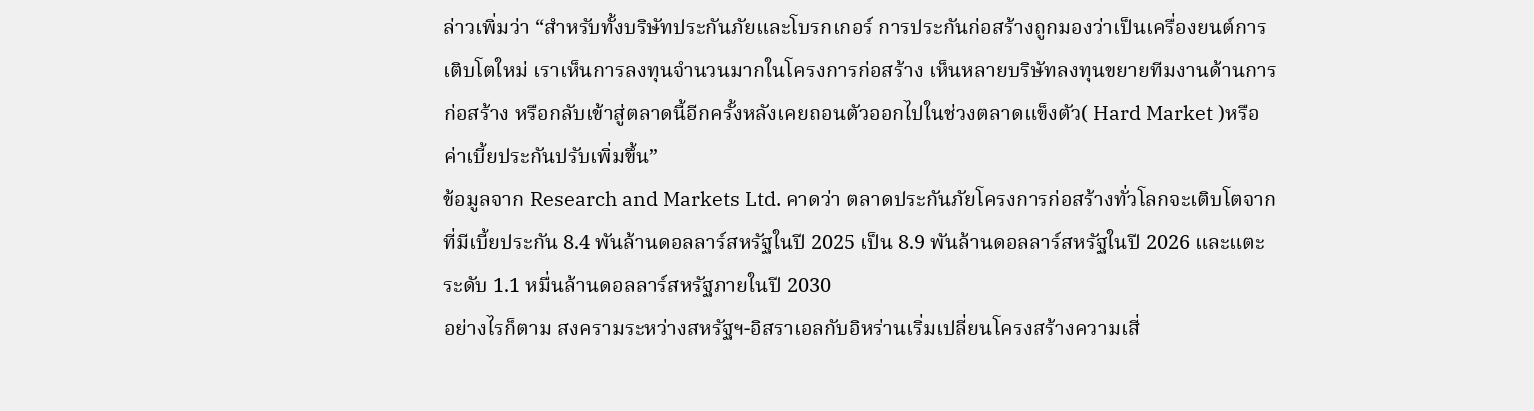ล่าวเพิ่มว่า “สำหรับทั้งบริษัทประกันภัยและโบรกเกอร์ การประกันก่อสร้างถูกมองว่าเป็นเครื่องยนต์การเติบโตใหม่ เราเห็นการลงทุนจำนวนมากในโครงการก่อสร้าง เห็นหลายบริษัทลงทุนขยายทีมงานด้านการก่อสร้าง หรือกลับเข้าสู่ตลาดนี้อีกครั้งหลังเคยถอนตัวออกไปในช่วงตลาดแข็งตัว( Hard Market )หรือค่าเบี้ยประกันปรับเพิ่มขึ้น”
ข้อมูลจาก Research and Markets Ltd. คาดว่า ตลาดประกันภัยโครงการก่อสร้างทั่วโลกจะเติบโตจากที่มีเบี้ยประกัน 8.4 พันล้านดอลลาร์สหรัฐในปี 2025 เป็น 8.9 พันล้านดอลลาร์สหรัฐในปี 2026 และแตะระดับ 1.1 หมื่นล้านดอลลาร์สหรัฐภายในปี 2030
อย่างไรก็ตาม สงครามระหว่างสหรัฐฯ-อิสราเอลกับอิหร่านเริ่มเปลี่ยนโครงสร้างความเสี่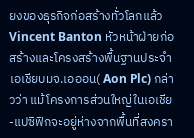ยงของธุรกิจก่อสร้างทั่วโลกแล้ว
Vincent Banton หัวหน้าฝ่ายก่อสร้างและโครงสร้างพื้นฐานประจำเอเชียบมจ.เอออน( Aon Plc) กล่าวว่า แม้โครงการส่วนใหญ่ในเอเชีย-แปซิฟิกจะอยู่ห่างจากพื้นที่สงครา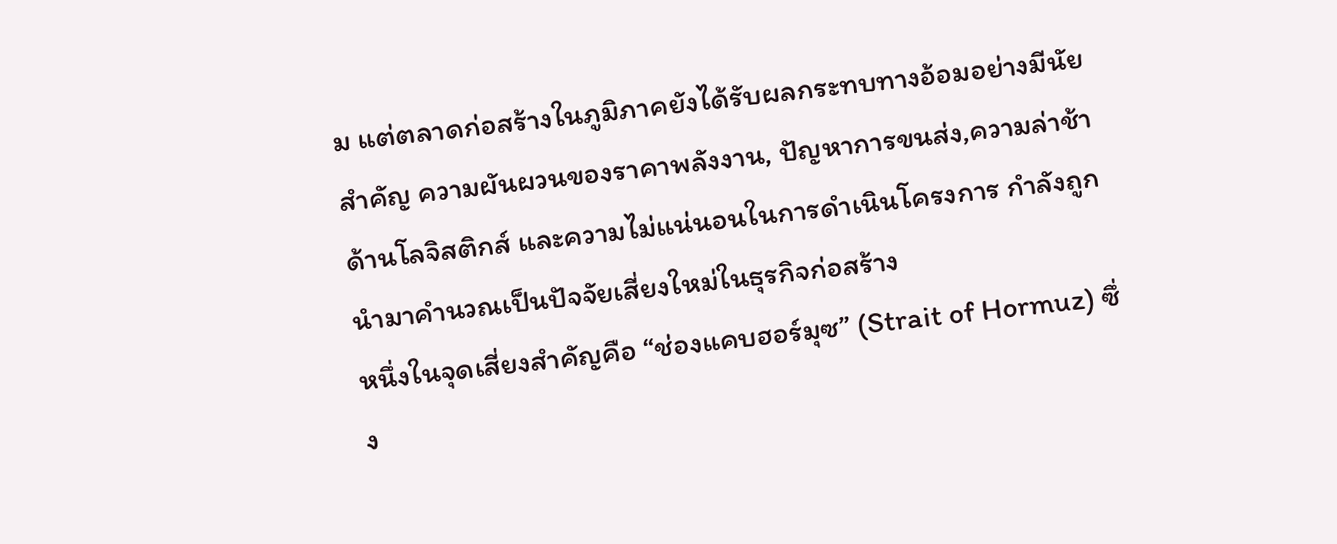ม แต่ตลาดก่อสร้างในภูมิภาคยังได้รับผลกระทบทางอ้อมอย่างมีนัยสำคัญ ความผันผวนของราคาพลังงาน, ปัญหาการขนส่ง,ความล่าช้าด้านโลจิสติกส์ และความไม่แน่นอนในการดำเนินโครงการ กำลังถูกนำมาคำนวณเป็นปัจจัยเสี่ยงใหม่ในธุรกิจก่อสร้าง
หนึ่งในจุดเสี่ยงสำคัญคือ “ช่องแคบฮอร์มุซ” (Strait of Hormuz) ซึ่ง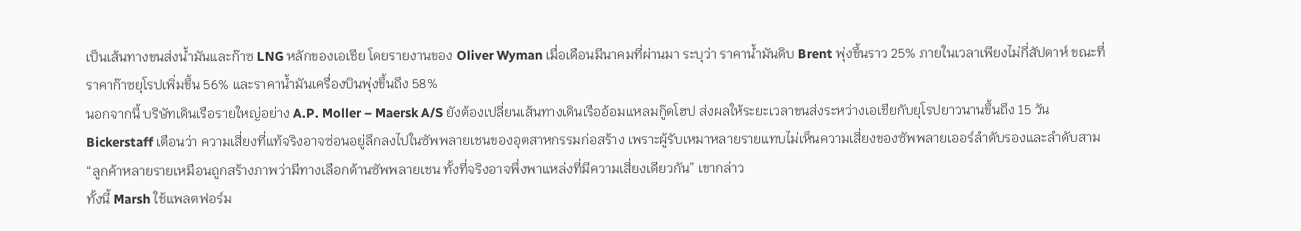เป็นเส้นทางขนส่งน้ำมันและก๊าซ LNG หลักของเอเชีย โดยรายงานของ Oliver Wyman เมื่อเดือนมีนาคมที่ผ่านมา ระบุว่า ราคาน้ำมันดิบ Brent พุ่งขึ้นราว 25% ภายในเวลาเพียงไม่กี่สัปดาห์ ขณะที่ราคาก๊าซยุโรปเพิ่มขึ้น 56% และราคาน้ำมันเครื่องบินพุ่งขึ้นถึง 58%
นอกจากนี้ บริษัทเดินเรือรายใหญ่อย่าง A.P. Moller – Maersk A/S ยังต้องเปลี่ยนเส้นทางเดินเรืออ้อมแหลมกู๊ดโฮป ส่งผลให้ระยะเวลาขนส่งระหว่างเอเชียกับยุโรปยาวนานขึ้นถึง 15 วัน
Bickerstaff เตือนว่า ความเสี่ยงที่แท้จริงอาจซ่อนอยู่ลึกลงไปในซัพพลายเชนของอุตสาหกรรมก่อสร้าง เพราะผู้รับเหมาหลายรายแทบไม่เห็นความเสี่ยงของซัพพลายเออร์ลำดับรองและลำดับสาม
“ลูกค้าหลายรายเหมือนถูกสร้างภาพว่ามีทางเลือกด้านซัพพลายเชน ทั้งที่จริงอาจพึ่งพาแหล่งที่มีความเสี่ยงเดียวกัน” เขากล่าว
ทั้งนี้ Marsh ใช้แพลตฟอร์ม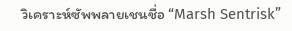วิเคราะห์ซัพพลายเชนชื่อ “Marsh Sentrisk”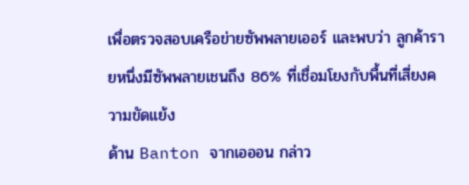เพื่อตรวจสอบเครือข่ายซัพพลายเออร์ และพบว่า ลูกค้ารายหนึ่งมีซัพพลายเชนถึง 86% ที่เชื่อมโยงกับพื้นที่เสี่ยงความขัดแย้ง
ด้าน Banton จากเอออน กล่าว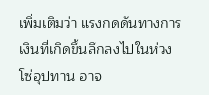เพิ่มเติมว่า แรงกดดันทางการเงินที่เกิดขึ้นลึกลงไปในห่วงโซ่อุปทาน อาจ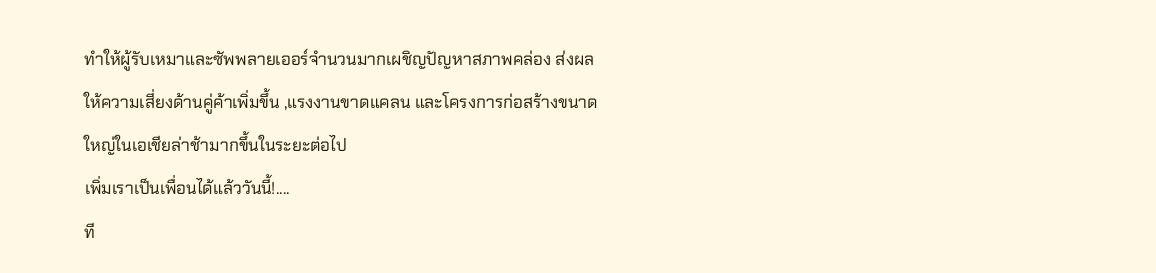ทำให้ผู้รับเหมาและซัพพลายเออร์จำนวนมากเผชิญปัญหาสภาพคล่อง ส่งผลให้ความเสี่ยงด้านคู่ค้าเพิ่มขึ้น ,แรงงานขาดแคลน และโครงการก่อสร้างขนาดใหญ่ในเอเชียล่าช้ามากขึ้นในระยะต่อไป
เพิ่มเราเป็นเพื่อนได้แล้ววันนี้!....
ที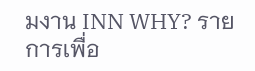มงาน INN WHY? รายการเพื่อ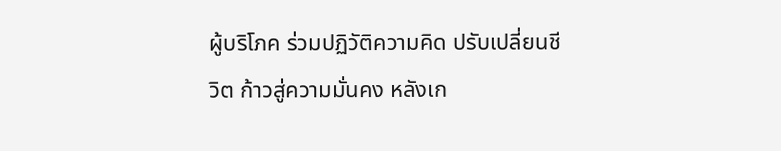ผู้บริโภค ร่วมปฏิวัติความคิด ปรับเปลี่ยนชีวิต ก้าวสู่ความมั่นคง หลังเก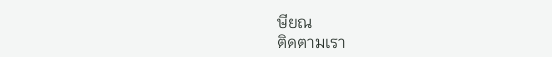ษียณ
ติดตามเรา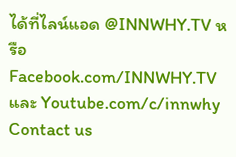ได้ที่ไลน์แอด @INNWHY.TV หรือ Facebook.com/INNWHY.TV และ Youtube.com/c/innwhy
Contact us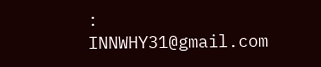: INNWHY31@gmail.com